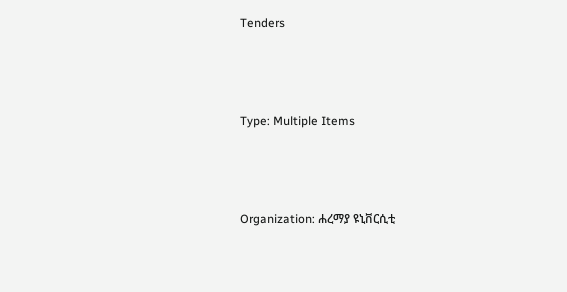Tenders



Type: Multiple Items



Organization: ሐረማያ ዩኒቨርሲቲ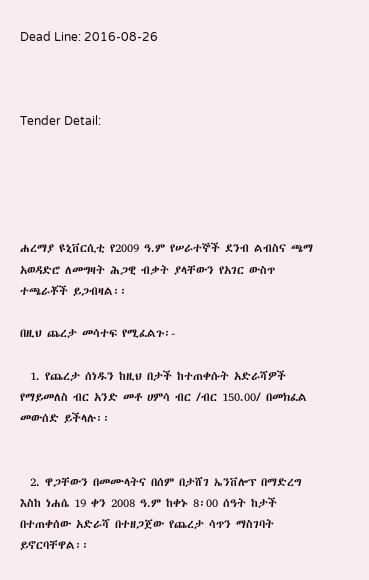Dead Line: 2016-08-26



Tender Detail:





ሐረማያ ዩኒቨርሲቲ የ2009 ዓ.ም የሠራተኞች ደንብ ልብስና ጫማ አወዳድሮ ለመግዛት ሕጋዊ ብቃት ያላቸውን የአገር ውስጥ ተጫራቾች ይጋብዛል፡፡

በዚህ ጨረታ መሳተፍ የሚፈልጉ፡-

  1. የጨረታ ሰነዱን ከዚህ በታች ከተጠቀሱት አድራሻዎች የማይመለስ ብር አንድ መቶ ሀምሳ ብር /ብር 150.00/ በመክፈል መውሰድ ይችላሉ፡፡


  2. ዋጋቸውን በመሙላትና በሰም በታሸገ ኤንቨሎፕ በማድረግ እስከ ነሐሴ 19 ቀን 2008 ዓ.ም ከቀኑ 8፡00 ሰዓት ከታች በተጠቀሰው አድራሻ በተዘጋጀው የጨረታ ሳጥን ማስገባት ይኖርባቸዋል፡፡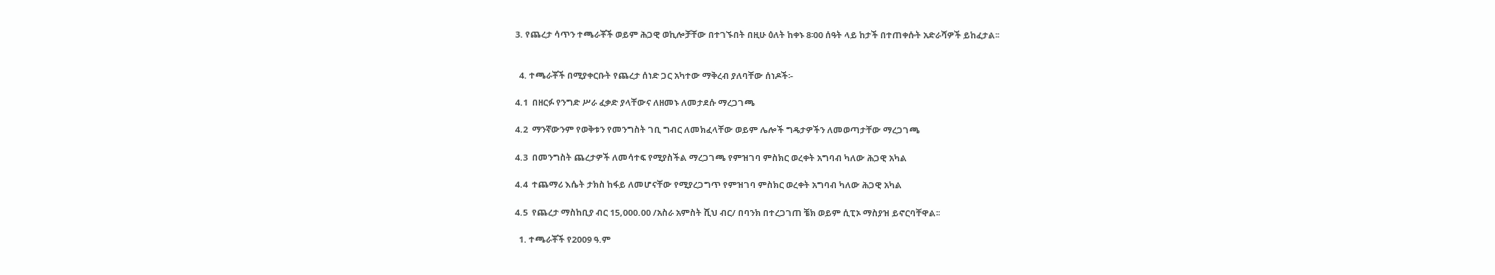3. የጨረታ ሳጥን ተጫራቾች ወይም ሕጋዊ ወኪሎቻቸው በተገኙበት በዚሁ ዕለት ከቀኑ 8፡00 ሰዓት ላይ ከታች በተጠቀሱት አድራሻዎች ይከፈታል፡፡


  4. ተጫራቾች በሚያቀርቡት የጨረታ ሰነድ ጋር አካተው ማቅረብ ያለባቸው ሰነዶች፡-

4.1  በዘርፉ የንግድ ሥራ ፈቃድ ያላቸውና ለዘመኑ ለመታደሱ ማረጋገጫ

4.2  ማንኛውንም የወቅቱን የመንግስት ገቢ ግብር ለመክፈላቸው ወይም ሌሎች ግዴታዎችን ለመወጣታቸው ማረጋገጫ

4.3  በመንግስት ጨረታዎች ለመሳተፍ የሚያስችል ማረጋገጫ የምዝገባ ምስክር ወረቀት አግባብ ካለው ሕጋዊ አካል

4.4  ተጨማሪ እሴት ታክስ ከፋይ ለመሆናቸው የሚያረጋግጥ የምዝገባ ምስክር ወረቀት አግባብ ካለው ሕጋዊ አካል

4.5  የጨረታ ማስከቢያ ብር 15,000.00 /አስራ አምስት ሺህ ብር/ በባንክ በተረጋገጠ ቼክ ወይም ሲፒኦ ማስያዝ ይኖርባቸዋል፡፡

  1. ተጫራቾች የ2009 ዓ.ም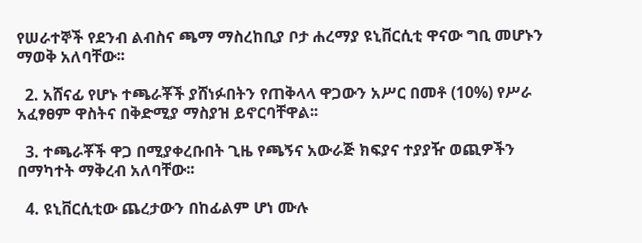የሠራተኞች የደንብ ልብስና ጫማ ማስረከቢያ ቦታ ሐረማያ ዩኒቨርሲቲ ዋናው ግቢ መሆኑን ማወቅ አለባቸው፡፡

  2. አሸናፊ የሆኑ ተጫራቾች ያሸነፉበትን የጠቅላላ ዋጋውን አሥር በመቶ (10%) የሥራ አፈፃፀም ዋስትና በቅድሚያ ማስያዝ ይኖርባቸዋል፡፡

  3. ተጫራቾች ዋጋ በሚያቀረቡበት ጊዜ የጫኝና አውራጅ ክፍያና ተያያዥ ወጪዎችን በማካተት ማቅረብ አለባቸው፡፡

  4. ዩኒቨርሲቲው ጨረታውን በከፊልም ሆነ ሙሉ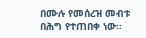በሙሉ የመሰረዝ መብቱ በሕግ የተጠበቀ ነው፡፡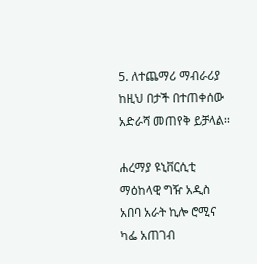5. ለተጨማሪ ማብራሪያ ከዚህ በታች በተጠቀሰው አድራሻ መጠየቅ ይቻላል፡፡

ሐረማያ ዩኒቨርሲቲ ማዕከላዊ ግዥ አዲስ አበባ አራት ኪሎ ሮሚና ካፌ አጠገብ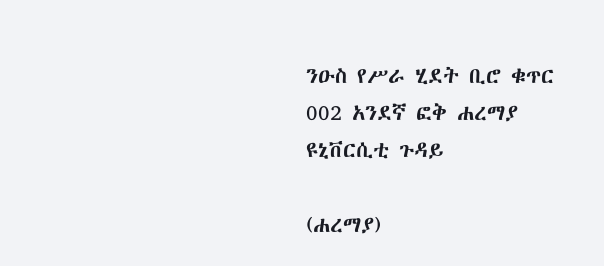ንዑስ የሥራ ሂደት ቢሮ ቁጥር 002 አንደኛ ፎቅ ሐረማያ ዩኒቨርሲቲ ጉዳይ

(ሐረማያ)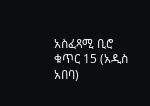አስፈጻሚ ቢሮ ቁጥር 15 (አዲስ አበባ)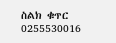ስልክ ቁጥር 0255530016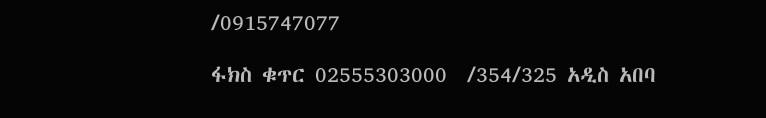/0915747077

ፋክስ ቁጥር 02555303000  /354/325 አዲስ አበባ